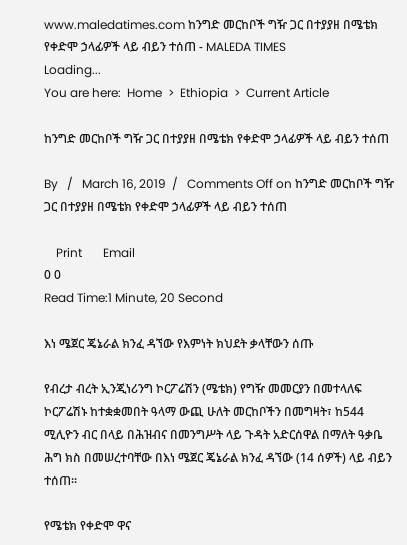www.maledatimes.com ከንግድ መርከቦች ግዥ ጋር በተያያዘ በሜቴክ የቀድሞ ኃላፊዎች ላይ ብይን ተሰጠ - MALEDA TIMES
Loading...
You are here:  Home  >  Ethiopia  >  Current Article

ከንግድ መርከቦች ግዥ ጋር በተያያዘ በሜቴክ የቀድሞ ኃላፊዎች ላይ ብይን ተሰጠ

By   /   March 16, 2019  /   Comments Off on ከንግድ መርከቦች ግዥ ጋር በተያያዘ በሜቴክ የቀድሞ ኃላፊዎች ላይ ብይን ተሰጠ

    Print       Email
0 0
Read Time:1 Minute, 20 Second

እነ ሜጀር ጄኔራል ክንፈ ዳኘው የእምነት ክህደት ቃላቸውን ሰጡ

የብረታ ብረት ኢንጂነሪንግ ኮርፖሬሽን (ሜቴክ) የግዥ መመርያን በመተላለፍ ኮርፖሬሽኑ ከተቋቋመበት ዓላማ ውጪ ሁለት መርከቦችን በመግዛት፣ ከ544 ሚሊዮን ብር በላይ በሕዝብና በመንግሥት ላይ ጉዳት አድርሰዋል በማለት ዓቃቤ ሕግ ክስ በመሠረተባቸው በእነ ሜጀር ጄኔራል ክንፈ ዳኘው (14 ሰዎች) ላይ ብይን ተሰጠ፡፡

የሜቴክ የቀድሞ ዋና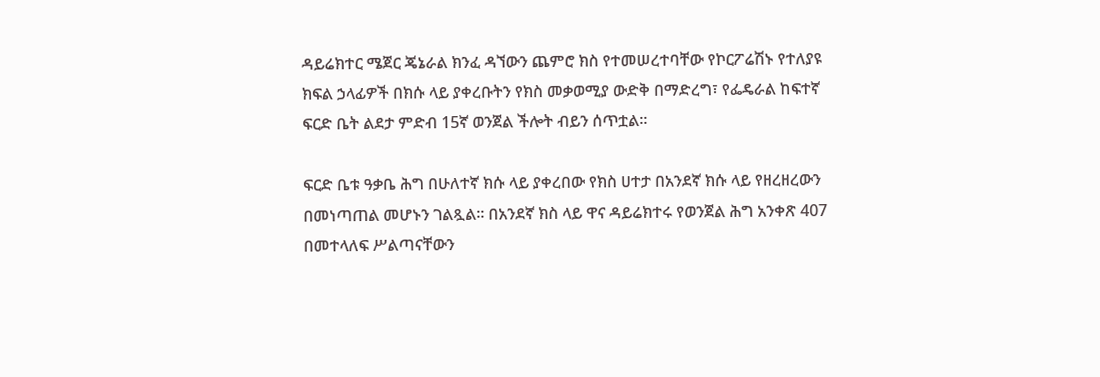ዳይሬክተር ሜጀር ጄኔራል ክንፈ ዳኘውን ጨምሮ ክስ የተመሠረተባቸው የኮርፖሬሽኑ የተለያዩ ክፍል ኃላፊዎች በክሱ ላይ ያቀረቡትን የክስ መቃወሚያ ውድቅ በማድረግ፣ የፌዴራል ከፍተኛ ፍርድ ቤት ልደታ ምድብ 15ኛ ወንጀል ችሎት ብይን ሰጥቷል፡፡

ፍርድ ቤቱ ዓቃቤ ሕግ በሁለተኛ ክሱ ላይ ያቀረበው የክስ ሀተታ በአንደኛ ክሱ ላይ የዘረዘረውን በመነጣጠል መሆኑን ገልጿል፡፡ በአንደኛ ክስ ላይ ዋና ዳይሬክተሩ የወንጀል ሕግ አንቀጽ 407 በመተላለፍ ሥልጣናቸውን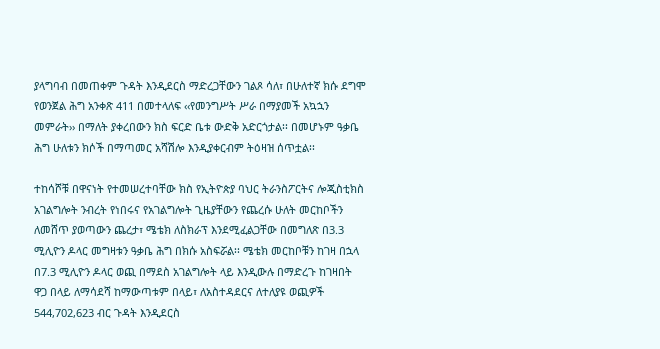ያላግባብ በመጠቀም ጉዳት እንዲደርስ ማድረጋቸውን ገልጾ ሳለ፣ በሁለተኛ ክሱ ደግሞ የወንጀል ሕግ አንቀጽ 411 በመተላለፍ ‹‹የመንግሥት ሥራ በማያመች አኳኋን መምራት›› በማለት ያቀረበውን ክስ ፍርድ ቤቱ ውድቅ አድርጎታል፡፡ በመሆኑም ዓቃቤ ሕግ ሁለቱን ክሶች በማጣመር አሻሽሎ እንዲያቀርብም ትዕዛዝ ሰጥቷል፡፡

ተከሳሾቹ በዋናነት የተመሠረተባቸው ክስ የኢትዮጵያ ባህር ትራንስፖርትና ሎጂስቲክስ አገልግሎት ንብረት የነበሩና የአገልግሎት ጊዜያቸውን የጨረሱ ሁለት መርከቦችን ለመሸጥ ያወጣውን ጨረታ፣ ሜቴክ ለስክራፕ እንደሚፈልጋቸው በመግለጽ በ3.3 ሚሊዮን ዶላር መግዛቱን ዓቃቤ ሕግ በክሱ አስፍሯል፡፡ ሜቴክ መርከቦቹን ከገዛ በኋላ በ7.3 ሚሊዮን ዶላር ወጪ በማደስ አገልግሎት ላይ እንዲውሉ በማድረጉ ከገዛበት ዋጋ በላይ ለማሳደሻ ከማውጣቱም በላይ፣ ለአስተዳደርና ለተለያዩ ወጪዎች 544,702,623 ብር ጉዳት እንዲደርስ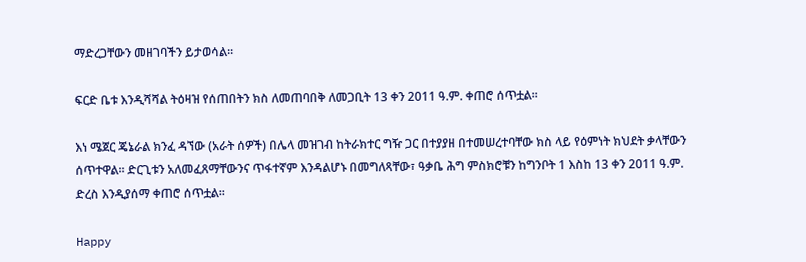ማድረጋቸውን መዘገባችን ይታወሳል፡፡

ፍርድ ቤቱ እንዲሻሻል ትዕዛዝ የሰጠበትን ክስ ለመጠባበቅ ለመጋቢት 13 ቀን 2011 ዓ.ም. ቀጠሮ ሰጥቷል፡፡

እነ ሜጀር ጄኔራል ክንፈ ዳኘው (አራት ሰዎች) በሌላ መዝገብ ከትራክተር ግዥ ጋር በተያያዘ በተመሠረተባቸው ክስ ላይ የዕምነት ክህደት ቃላቸውን ሰጥተዋል፡፡ ድርጊቱን አለመፈጸማቸውንና ጥፋተኛም እንዳልሆኑ በመግለጻቸው፣ ዓቃቤ ሕግ ምስክሮቹን ከግንቦት 1 እስከ 13 ቀን 2011 ዓ.ም. ድረስ እንዲያሰማ ቀጠሮ ሰጥቷል፡፡

Happy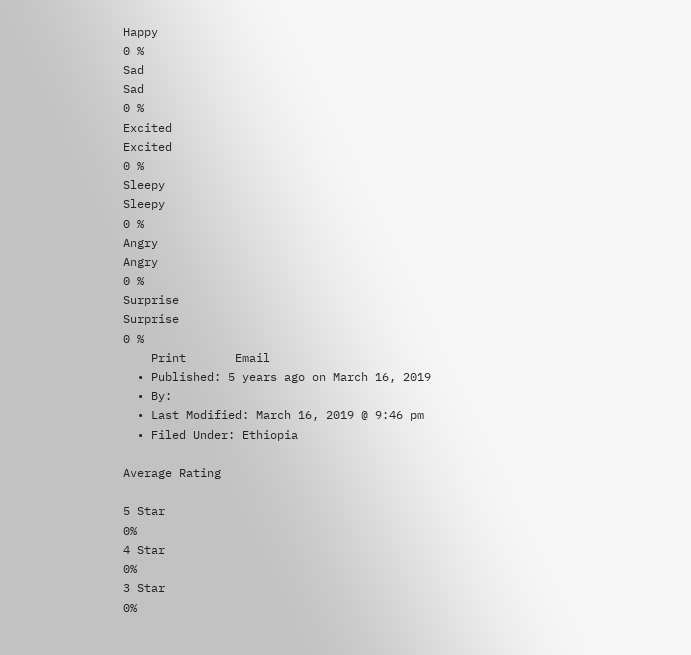Happy
0 %
Sad
Sad
0 %
Excited
Excited
0 %
Sleepy
Sleepy
0 %
Angry
Angry
0 %
Surprise
Surprise
0 %
    Print       Email
  • Published: 5 years ago on March 16, 2019
  • By:
  • Last Modified: March 16, 2019 @ 9:46 pm
  • Filed Under: Ethiopia

Average Rating

5 Star
0%
4 Star
0%
3 Star
0%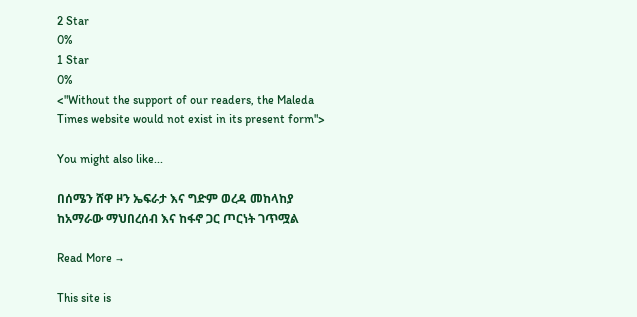2 Star
0%
1 Star
0%
<"Without the support of our readers, the Maleda Times website would not exist in its present form">

You might also like...

በሰሜን ሸዋ ዞን ኤፍራታ እና ግድም ወረዳ መከላከያ ከአማራው ማህበረሰብ እና ከፋኖ ጋር ጦርነት ገጥሟል

Read More →

This site is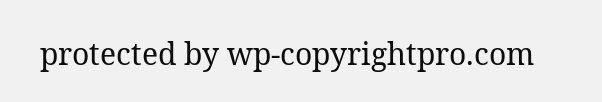protected by wp-copyrightpro.com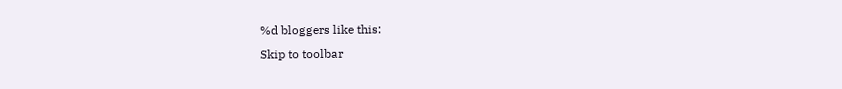%d bloggers like this:
Skip to toolbar